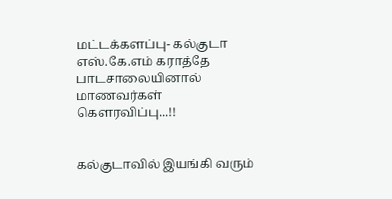மட்டக்களப்பு- கல்குடா எஸ்.கே.எம் கராத்தே பாடசாலையினால் மாணவர்கள் கௌரவிப்பு...!!


கல்குடாவில் இயங்கி வரும்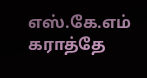எஸ்.கே.எம் கராத்தே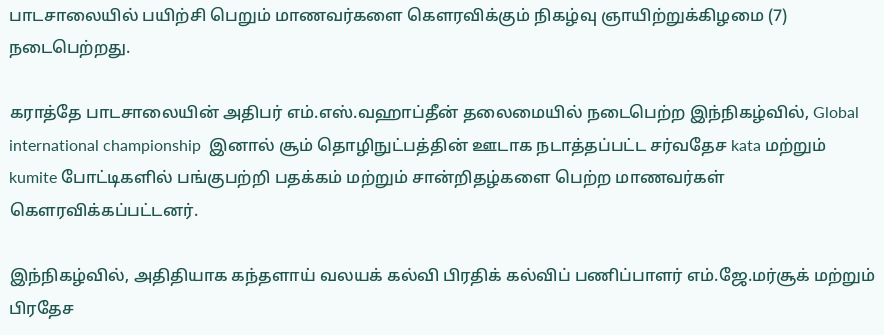பாடசாலையில் பயிற்சி பெறும் மாணவர்களை கௌரவிக்கும் நிகழ்வு ஞாயிற்றுக்கிழமை (7) நடைபெற்றது.

கராத்தே பாடசாலையின் அதிபர் எம்.எஸ்.வஹாப்தீன் தலைமையில் நடைபெற்ற இந்நிகழ்வில், Global international championship  இனால் சூம் தொழிநுட்பத்தின் ஊடாக நடாத்தப்பட்ட சர்வதேச kata மற்றும் kumite போட்டிகளில் பங்குபற்றி பதக்கம் மற்றும் சான்றிதழ்களை பெற்ற மாணவர்கள் கௌரவிக்கப்பட்டனர்.

இந்நிகழ்வில், அதிதியாக கந்தளாய் வலயக் கல்வி பிரதிக் கல்விப் பணிப்பாளர் எம்.ஜே.மர்சூக் மற்றும் பிரதேச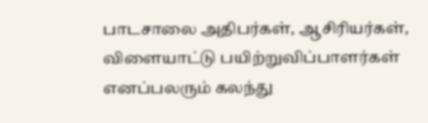பாடசாலை அதிபர்கள், ஆசிரியர்கள், விளையாட்டு பயிற்றுவிப்பாளர்கள் எனப்பலரும் கலந்து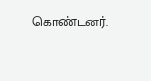கொண்டனர்.